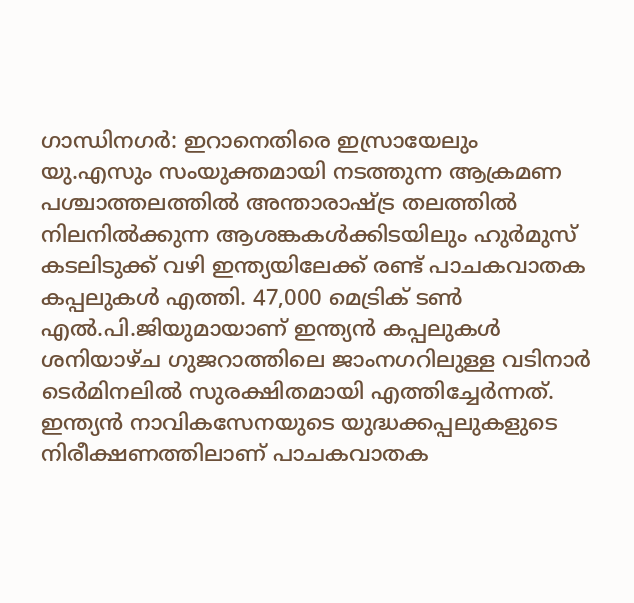ഗാന്ധിനഗർ: ഇറാനെതിരെ ഇസ്രായേലും യു.എസും സംയുക്തമായി നടത്തുന്ന ആക്രമണ പശ്ചാത്തലത്തിൽ അന്താരാഷ്ട്ര തലത്തിൽ നിലനിൽക്കുന്ന ആശങ്കകൾക്കിടയിലും ഹുർമുസ് കടലിടുക്ക് വഴി ഇന്ത്യയിലേക്ക് രണ്ട് പാചകവാതക കപ്പലുകൾ എത്തി. 47,000 മെട്രിക് ടൺ എൽ.പി.ജിയുമായാണ് ഇന്ത്യൻ കപ്പലുകൾ ശനിയാഴ്ച ഗുജറാത്തിലെ ജാംനഗറിലുള്ള വടിനാർ ടെർമിനലിൽ സുരക്ഷിതമായി എത്തിച്ചേർന്നത്. ഇന്ത്യൻ നാവികസേനയുടെ യുദ്ധക്കപ്പലുകളുടെ നിരീക്ഷണത്തിലാണ് പാചകവാതക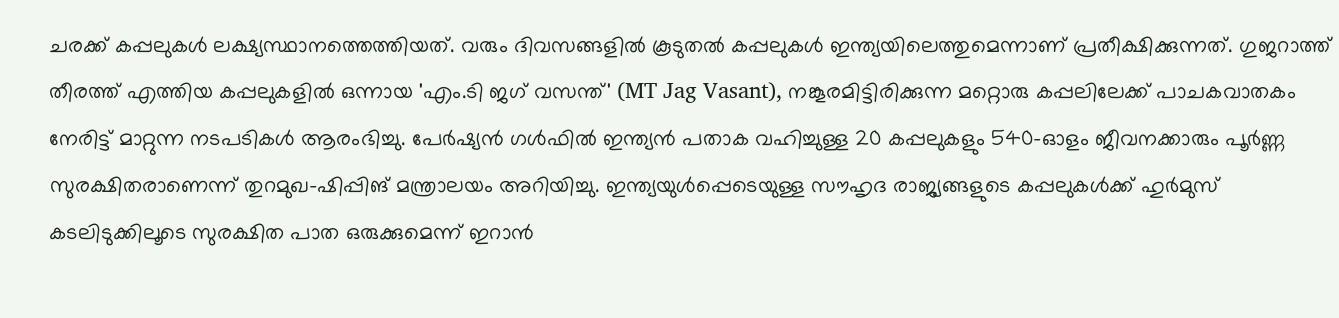ചരക്ക് കപ്പലുകൾ ലക്ഷ്യസ്ഥാനത്തെത്തിയത്. വരും ദിവസങ്ങളിൽ കൂടുതൽ കപ്പലുകൾ ഇന്ത്യയിലെത്തുമെന്നാണ് പ്രതീക്ഷിക്കുന്നത്. ഗുജറാത്ത് തീരത്ത് എത്തിയ കപ്പലുകളിൽ ഒന്നായ 'എം.ടി ജഗ് വസന്ത്' (MT Jag Vasant), നങ്കൂരമിട്ടിരിക്കുന്ന മറ്റൊരു കപ്പലിലേക്ക് പാചകവാതകം നേരിട്ട് മാറ്റുന്ന നടപടികൾ ആരംഭിച്ചു. പേർഷ്യൻ ഗൾഫിൽ ഇന്ത്യൻ പതാക വഹിച്ചുള്ള 20 കപ്പലുകളും 540-ഓളം ജീവനക്കാരും പൂർണ്ണ സുരക്ഷിതരാണെന്ന് തുറമുഖ-ഷിപ്പിങ് മന്ത്രാലയം അറിയിച്ചു. ഇന്ത്യയുൾപ്പെടെയുള്ള സൗഹൃദ രാജ്യങ്ങളുടെ കപ്പലുകൾക്ക് ഹുർമുസ് കടലിടുക്കിലൂടെ സുരക്ഷിത പാത ഒരുക്കുമെന്ന് ഇറാൻ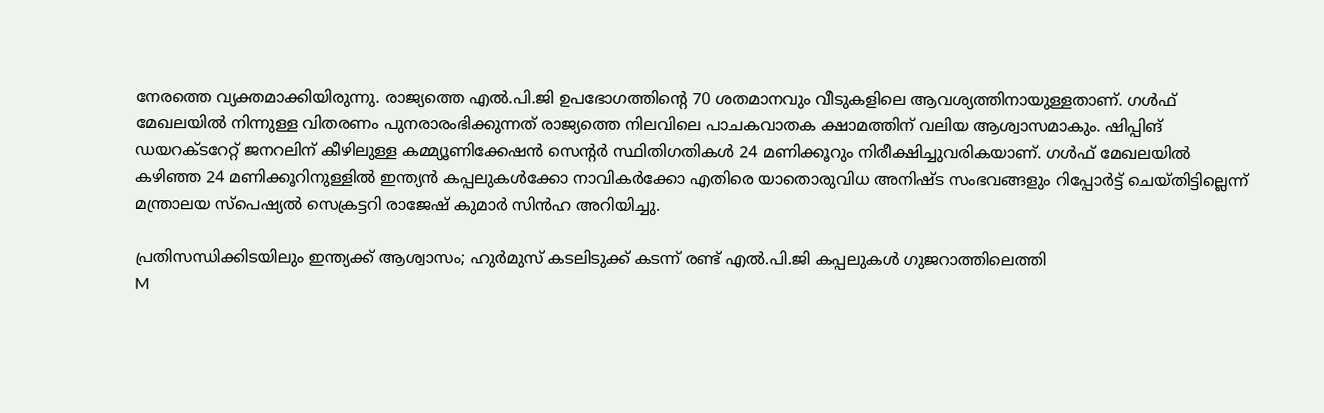നേരത്തെ വ്യക്തമാക്കിയിരുന്നു. രാജ്യത്തെ എൽ.പി.ജി ഉപഭോഗത്തിന്റെ 70 ശതമാനവും വീടുകളിലെ ആവശ്യത്തിനായുള്ളതാണ്. ഗൾഫ് മേഖലയിൽ നിന്നുള്ള വിതരണം പുനരാരംഭിക്കുന്നത് രാജ്യത്തെ നിലവിലെ പാചകവാതക ക്ഷാമത്തിന് വലിയ ആശ്വാസമാകും. ഷിപ്പിങ് ഡയറക്ടറേറ്റ് ജനറലിന് കീഴിലുള്ള കമ്മ്യൂണിക്കേഷൻ സെന്റർ സ്ഥിതിഗതികൾ 24 മണിക്കൂറും നിരീക്ഷിച്ചുവരികയാണ്. ഗൾഫ് മേഖലയിൽ കഴിഞ്ഞ 24 മണിക്കൂറിനുള്ളിൽ ഇന്ത്യൻ കപ്പലുകൾക്കോ നാവികർക്കോ എതിരെ യാതൊരുവിധ അനിഷ്ട സംഭവങ്ങളും റിപ്പോർട്ട് ചെയ്തിട്ടില്ലെന്ന് മന്ത്രാലയ സ്പെഷ്യൽ സെക്രട്ടറി രാജേഷ് കുമാർ സിൻഹ അറിയിച്ചു.

പ്രതിസന്ധിക്കിടയിലും ഇന്ത്യക്ക് ആശ്വാസം; ഹുർമുസ് കടലിടുക്ക് കടന്ന് രണ്ട് എൽ.പി.ജി കപ്പലുകൾ ഗുജറാത്തിലെത്തി
M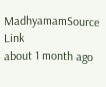MadhyamamSource Link
about 1 month ago